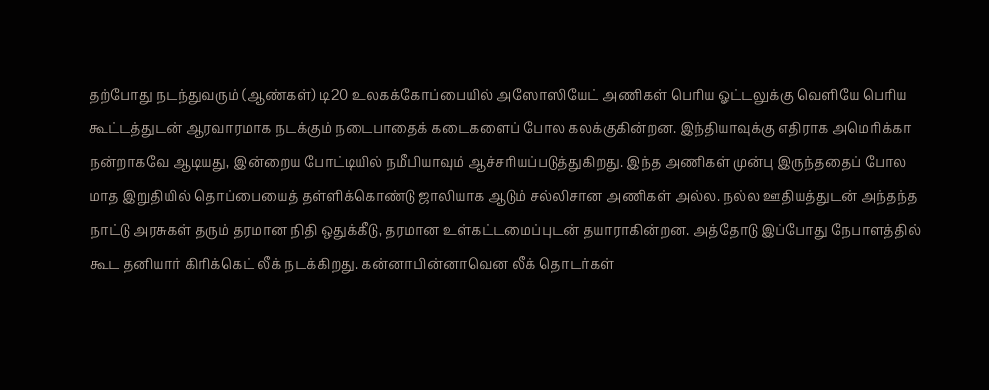தற்போது நடந்துவரும் (ஆண்கள்) டி20 உலகக்கோப்பையில் அஸோஸியேட் அணிகள் பெரிய ஓட்டலுக்கு வெளியே பெரிய கூட்டத்துடன் ஆரவாரமாக நடக்கும் நடைபாதைக் கடைகளைப் போல கலக்குகின்றன. இந்தியாவுக்கு எதிராக அமெரிக்கா நன்றாகவே ஆடியது, இன்றைய போட்டியில் நமீபியாவும் ஆச்சரியப்படுத்துகிறது. இந்த அணிகள் முன்பு இருந்ததைப் போல மாத இறுதியில் தொப்பையைத் தள்ளிக்கொண்டு ஜாலியாக ஆடும் சல்லிசான அணிகள் அல்ல. நல்ல ஊதியத்துடன் அந்தந்த நாட்டு அரசுகள் தரும் தரமான நிதி ஒதுக்கீடு, தரமான உள்கட்டமைப்புடன் தயாராகின்றன. அத்தோடு இப்போது நேபாளத்தில் கூட தனியார் கிரிக்கெட் லீக் நடக்கிறது. கன்னாபின்னாவென லீக் தொடர்கள்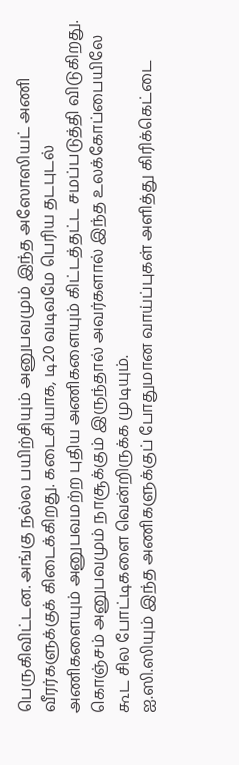பெருகிவிட்டன. அங்கு நல்ல பயிற்சியும் அனுபவமும் இந்த அஸோஸியட் அணி வீரர்களுக்குக் கிடைக்கிறது. கடைசியாக, டி20 வடிவமே பெரிய தடபுடல் அணிகளையும் அனுபவமற்ற புதிய அணிகளையும் கிட்டத்தட்ட சமப்படுத்தி விடுகிறது. கொஞ்சம் அனுபவமும் நாசூக்கும் இருந்தால் அவர்களால் இந்த உலக்கோப்பையிலே கூட சில போட்டிகளை வென்றிருக்க முடியும்.
ஐ.ஸி.ஸியும் இந்த அணிகளுக்குப் போதுமான வாய்ப்புகள் அளித்து கிரிக்கெட்டை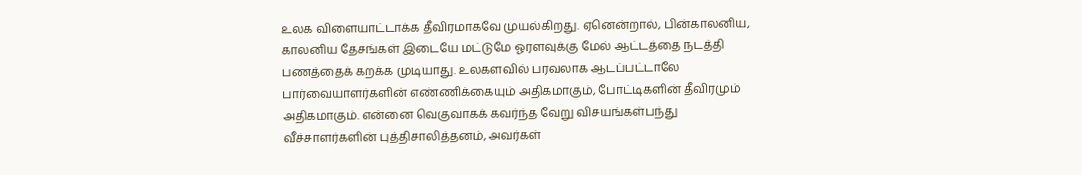உலக விளையாட்டாக்க தீவிரமாகவே முயல்கிறது. ஏனென்றால், பின்காலனிய, காலனிய தேசங்கள் இடையே மட்டுமே ஓரளவுக்கு மேல் ஆட்டத்தை நடத்தி பணத்தைக் கறக்க முடியாது. உலகளவில் பரவலாக ஆடப்பட்டாலே பார்வையாளர்களின் எண்ணிக்கையும் அதிகமாகும், போட்டிகளின் தீவிரமும் அதிகமாகும். என்னை வெகுவாகக் கவர்ந்த வேறு விசயங்கள்பந்து வீச்சாளர்களின் புத்திசாலித்தனம், அவர்கள்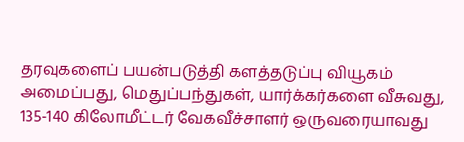தரவுகளைப் பயன்படுத்தி களத்தடுப்பு வியூகம் அமைப்பது, மெதுப்பந்துகள், யார்க்கர்களை வீசுவது, 135-140 கிலோமீட்டர் வேகவீச்சாளர் ஒருவரையாவது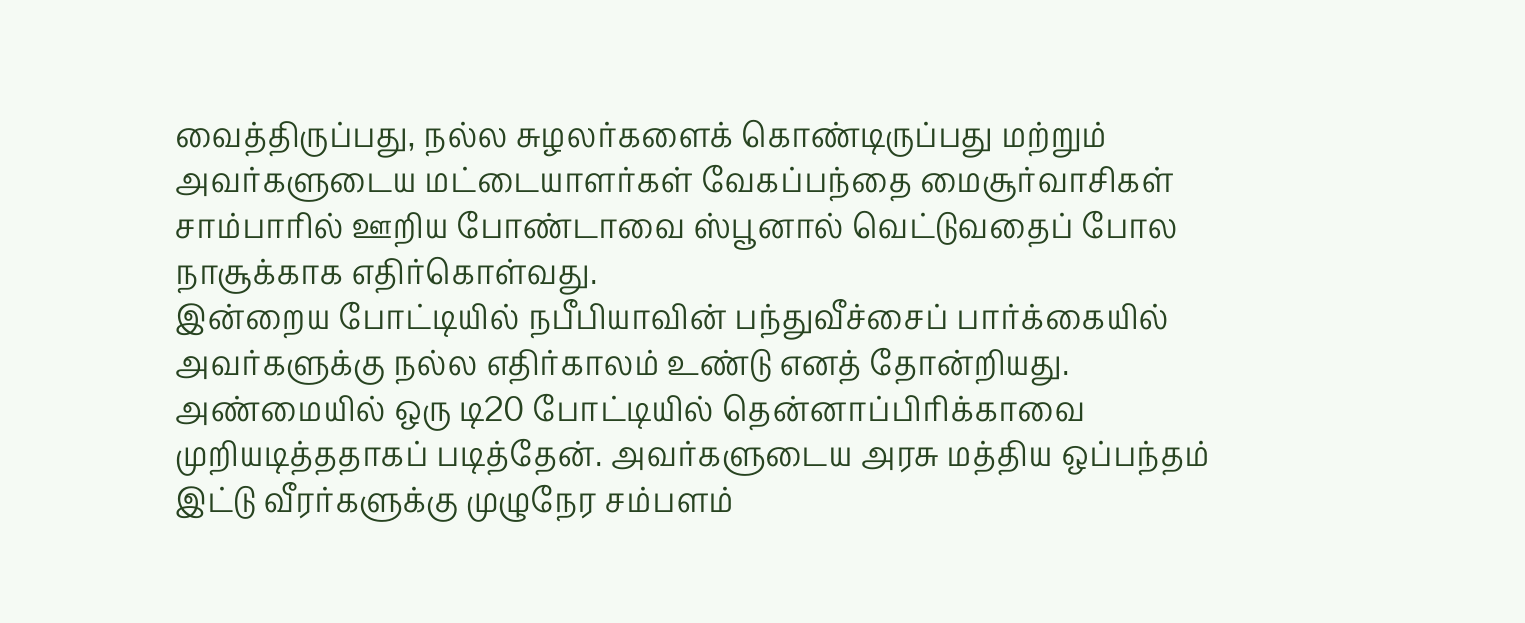வைத்திருப்பது, நல்ல சுழலர்களைக் கொண்டிருப்பது மற்றும் அவர்களுடைய மட்டையாளர்கள் வேகப்பந்தை மைசூர்வாசிகள் சாம்பாரில் ஊறிய போண்டாவை ஸ்பூனால் வெட்டுவதைப் போல நாசூக்காக எதிர்கொள்வது.
இன்றைய போட்டியில் நபீபியாவின் பந்துவீச்சைப் பார்க்கையில் அவர்களுக்கு நல்ல எதிர்காலம் உண்டு எனத் தோன்றியது. அண்மையில் ஒரு டி20 போட்டியில் தென்னாப்பிரிக்காவை முறியடித்ததாகப் படித்தேன். அவர்களுடைய அரசு மத்திய ஒப்பந்தம் இட்டு வீரர்களுக்கு முழுநேர சம்பளம்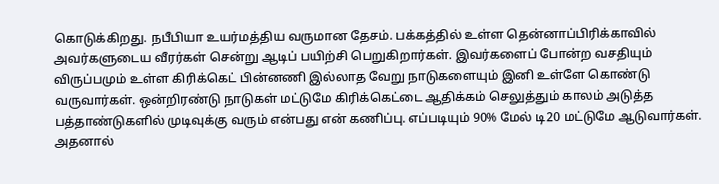கொடுக்கிறது. நபீபியா உயர்மத்திய வருமான தேசம். பக்கத்தில் உள்ள தென்னாப்பிரிக்காவில் அவர்களுடைய வீரர்கள் சென்று ஆடிப் பயிற்சி பெறுகிறார்கள். இவர்களைப் போன்ற வசதியும் விருப்பமும் உள்ள கிரிக்கெட் பின்னணி இல்லாத வேறு நாடுகளையும் இனி உள்ளே கொண்டு வருவார்கள். ஒன்றிரண்டு நாடுகள் மட்டுமே கிரிக்கெட்டை ஆதிக்கம் செலுத்தும் காலம் அடுத்த பத்தாண்டுகளில் முடிவுக்கு வரும் என்பது என் கணிப்பு. எப்படியும் 90% மேல் டி20 மட்டுமே ஆடுவார்கள். அதனால்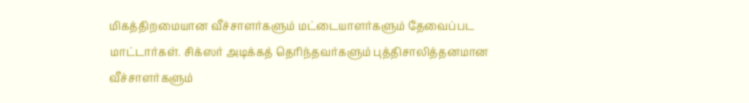மிகத்திறமையான வீச்சாளர்களும் மட்டையாளர்களும் தேவைப்பட மாட்டார்கள். சிக்ஸர் அடிக்கத் தெரிந்தவர்களும் புத்திசாலித்தனமான வீச்சாளர்களும்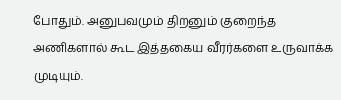போதும். அனுபவமும் திறனும் குறைந்த அணிகளால் கூட இத்தகைய வீரர்களை உருவாக்க முடியும்.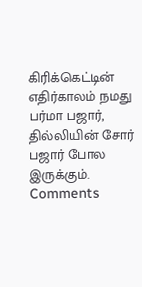கிரிக்கெட்டின் எதிர்காலம் நமது பர்மா பஜார், தில்லியின் சோர் பஜார் போல இருக்கும்.
Comments